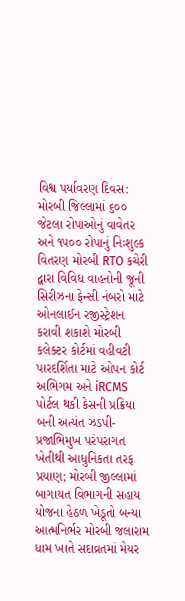વિશ્વ પર્યાવરણ દિવસ: મોરબી જિલ્લામાં ૬૦૦ જેટલા રોપાઓનું વાવેતર અને ૧૫૦૦ રોપાનું નિઃશુલ્ક વિતરણ મોરબી RTO કચેરી દ્વારા વિવિધ વાહનોની જૂની સિરીઝના ફેન્સી નંબરો માટે ઓનલાઈન રજીસ્ટ્રેશન કરાવી શકાશે મોરબી કલેક્ટર કોર્ટમાં વહીવટી પારદર્શિતા માટે ઓપન કોર્ટ અભિગમ અને iRCMS પોર્ટલ થકી કેસની પ્રક્રિયા બની અત્યંત ઝડપી-પ્રજાભિમુખ પરંપરાગત ખેતીથી આધુનિકતા તરફ પ્રયાણ; મોરબી જીલ્લામાં બાગાયત વિભાગની સહાય યોજના હેઠળ ખેડૂતો બન્યા આત્મનિર્ભર મોરબી જલારામ ધામ ખાતે સદાવ્રતમાં મેયર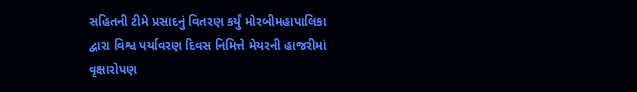સહિતની ટીમે પ્રસાદનું વિતરણ કર્યું મોરબીમહાપાલિકા દ્વારા વિશ્વ પર્યાવરણ દિવસ નિમિત્તે મેયરની હાજરીમાં વૃક્ષારોપણ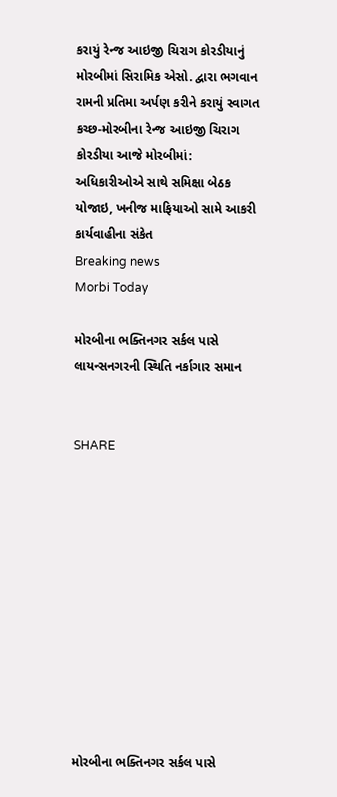કરાયું રેન્જ આઇજી ચિરાગ કોરડીયાનું મોરબીમાં સિરામિક એસો. દ્વારા ભગવાન રામની પ્રતિમા અર્પણ કરીને કરાયું સ્વાગત કચ્છ-મોરબીના રેન્જ આઇજી ચિરાગ કોરડીયા આજે મોરબીમાં: અધિકારીઓએ સાથે સમિક્ષા બેઠક યોજાઇ, ખનીજ માફિયાઓ સામે આકરી કાર્યવાહીના સંકેત
Breaking news
Morbi Today

મોરબીના ભક્તિનગર સર્કલ પાસે લાયન્સનગરની સ્થિતિ નર્કાગાર સમાન


SHARE











મોરબીના ભક્તિનગર સર્કલ પાસે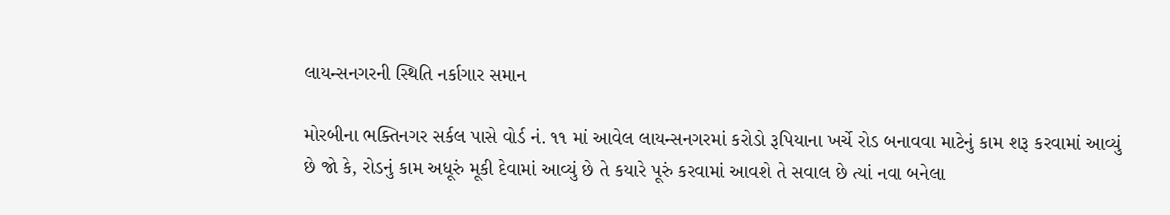લાયન્સનગરની સ્થિતિ નર્કાગાર સમાન

મોરબીના ભક્તિનગર સર્કલ પાસે વોર્ડ નં. ૧૧ માં આવેલ લાયન્સનગરમાં કરોડો રૂપિયાના ખર્ચે રોડ બનાવવા માટેનું કામ શરૂ કરવામાં આવ્યું છે જો કે, રોડનું કામ અધૂરું મૂકી દેવામાં આવ્યું છે તે કયારે પૂરું કરવામાં આવશે તે સવાલ છે ત્યાં નવા બનેલા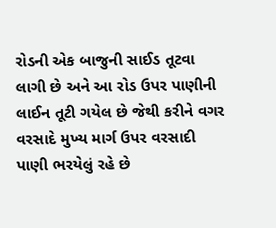રોડની એક બાજુની સાઈડ તૂટવા લાગી છે અને આ રોડ ઉપર પાણીની લાઈન તૂટી ગયેલ છે જેથી કરીને વગર વરસાદે મુખ્ય માર્ગ ઉપર વરસાદી પાણી ભરયેલું રહે છે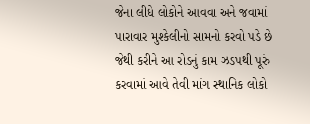જેના લીધે લોકોને આવવા અને જવામાં પારાવાર મુશ્કેલીનો સામનો કરવો પડે છે જેથી કરીને આ રોડનું કામ ઝડપથી પૂરું કરવામાં આવે તેવી માંગ સ્થાનિક લોકો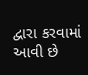દ્વારા કરવામાં આવી છે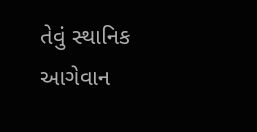તેવું સ્થાનિક આગેવાન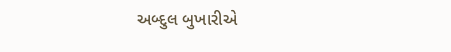અબ્દુલ બુખારીએ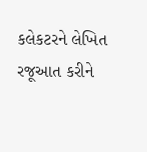કલેકટરને લેખિત રજૂઆત કરીને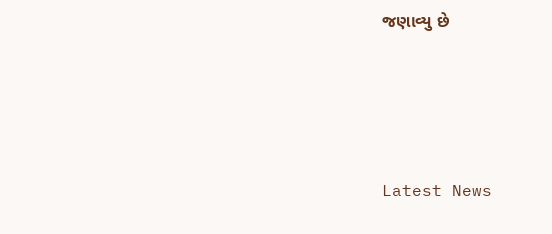જણાવ્યુ છે






Latest News